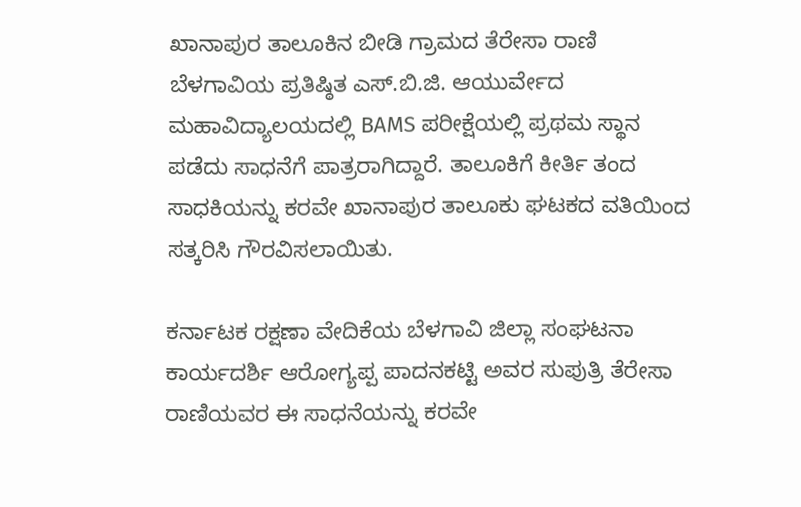ಖಾನಾಪುರ ತಾಲೂಕಿನ ಬೀಡಿ ಗ್ರಾಮದ ತೆರೇಸಾ ರಾಣಿ ಬೆಳಗಾವಿಯ ಪ್ರತಿಷ್ಠಿತ ಎಸ್.ಬಿ.ಜಿ. ಆಯುರ್ವೇದ ಮಹಾವಿದ್ಯಾಲಯದಲ್ಲಿ BAMS ಪರೀಕ್ಷೆಯಲ್ಲಿ ಪ್ರಥಮ ಸ್ಥಾನ ಪಡೆದು ಸಾಧನೆಗೆ ಪಾತ್ರರಾಗಿದ್ದಾರೆ. ತಾಲೂಕಿಗೆ ಕೀರ್ತಿ ತಂದ ಸಾಧಕಿಯನ್ನು ಕರವೇ ಖಾನಾಪುರ ತಾಲೂಕು ಘಟಕದ ವತಿಯಿಂದ ಸತ್ಕರಿಸಿ ಗೌರವಿಸಲಾಯಿತು.

ಕರ್ನಾಟಕ ರಕ್ಷಣಾ ವೇದಿಕೆಯ ಬೆಳಗಾವಿ ಜಿಲ್ಲಾ ಸಂಘಟನಾ ಕಾರ್ಯದರ್ಶಿ ಆರೋಗ್ಯಪ್ಪ ಪಾದನಕಟ್ಟಿ ಅವರ ಸುಪುತ್ರಿ ತೆರೇಸಾ ರಾಣಿಯವರ ಈ ಸಾಧನೆಯನ್ನು ಕರವೇ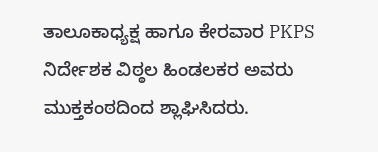ತಾಲೂಕಾಧ್ಯಕ್ಷ ಹಾಗೂ ಕೇರವಾರ PKPS ನಿರ್ದೇಶಕ ವಿಠ್ಠಲ ಹಿಂಡಲಕರ ಅವರು ಮುಕ್ತಕಂಠದಿಂದ ಶ್ಲಾಘಿಸಿದರು.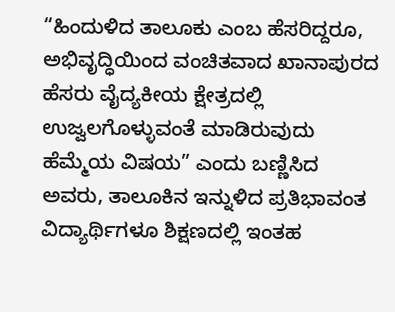“ಹಿಂದುಳಿದ ತಾಲೂಕು ಎಂಬ ಹೆಸರಿದ್ದರೂ, ಅಭಿವೃದ್ಧಿಯಿಂದ ವಂಚಿತವಾದ ಖಾನಾಪುರದ ಹೆಸರು ವೈದ್ಯಕೀಯ ಕ್ಷೇತ್ರದಲ್ಲಿ ಉಜ್ವಲಗೊಳ್ಳುವಂತೆ ಮಾಡಿರುವುದು ಹೆಮ್ಮೆಯ ವಿಷಯ” ಎಂದು ಬಣ್ಣಿಸಿದ ಅವರು, ತಾಲೂಕಿನ ಇನ್ನುಳಿದ ಪ್ರತಿಭಾವಂತ ವಿದ್ಯಾರ್ಥಿಗಳೂ ಶಿಕ್ಷಣದಲ್ಲಿ ಇಂತಹ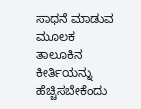ಸಾಧನೆ ಮಾಡುವ ಮೂಲಕ ತಾಲೂಕಿನ ಕೀರ್ತಿಯನ್ನು ಹೆಚ್ಚಿಸಬೇಕೆಂದು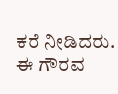ಕರೆ ನೀಡಿದರು. ಈ ಗೌರವ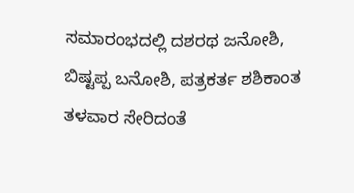ಸಮಾರಂಭದಲ್ಲಿ ದಶರಥ ಜನೋಶಿ, ಬಿಷ್ಟಪ್ಪ ಬನೋಶಿ, ಪತ್ರಕರ್ತ ಶಶಿಕಾಂತ ತಳವಾರ ಸೇರಿದಂತೆ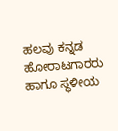ಹಲವು ಕನ್ನಡ ಹೋರಾಟಗಾರರು ಹಾಗೂ ಸ್ಥಳೀಯ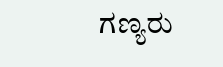ಗಣ್ಯರು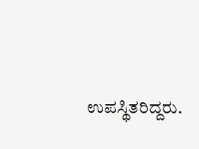ಉಪಸ್ಥಿತರಿದ್ದರು.